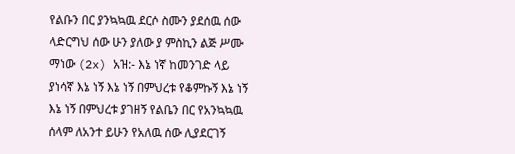የልቡን በር ያንኳኳዉ ደርሶ ስሙን ያደሰዉ ሰው ላድርግህ ሰው ሁን ያለው ያ ምስኪን ልጅ ሥሙ ማነው (2x) አዝ:- እኔ ነኛ ከመንገድ ላይ ያነሳኛ እኔ ነኝ እኔ ነኝ በምህረቱ የቆምኩኝ እኔ ነኝ እኔ ነኝ በምህረቱ ያገዘኝ የልቤን በር የአንኳኳዉ ሰላም ለአንተ ይሁን የአለዉ ሰው ሊያደርገኝ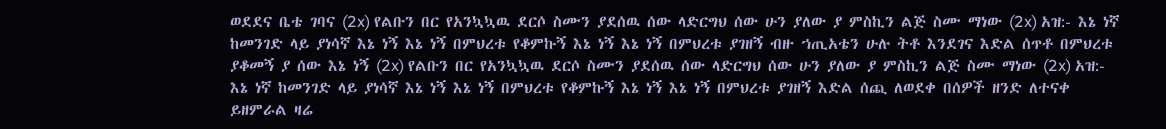ወደደና ቤቴ ገባና (2x) የልቡን በር የአንኳኳዉ ደርሶ ስሙን ያደሰዉ ሰው ላድርግህ ሰው ሁን ያለው ያ ምስኪን ልጅ ስሙ ማነው (2x) አዝ:- እኔ ነኛ ከመንገድ ላይ ያነሳኛ እኔ ነኝ እኔ ነኝ በምህረቱ የቆምኩኝ እኔ ነኝ እኔ ነኝ በምህረቱ ያገዘኝ ብዙ ኀጢአቴን ሁሉ ትቶ እንደገና እድል ሰጥቶ በምህረቱ ያቆመኝ ያ ሰው እኔ ነኝ (2x) የልቡን በር የአንኳኳዉ ደርሶ ስሙን ያደሰዉ ሰው ላድርግህ ሰው ሁን ያለው ያ ምስኪን ልጅ ስሙ ማነው (2x) አዝ:- እኔ ነኛ ከመንገድ ላይ ያነሳኛ እኔ ነኝ እኔ ነኝ በምህረቱ የቆምኩኝ እኔ ነኝ እኔ ነኝ በምህረቱ ያገዘኝ እድል ሰጪ ለወደቀ በሰዎች ዘንድ ለተናቀ ይዘምራል ዛሬ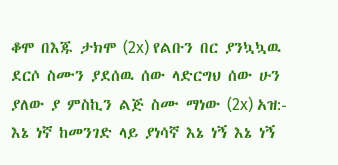ቆሞ በእጁ ታክሞ (2x) የልቡን በር ያንኳኳዉ ደርሶ ስሙን ያደሰዉ ሰው ላድርግህ ሰው ሁን ያለው ያ ምስኪን ልጅ ስሙ ማነው (2x) አዝ:- እኔ ነኛ ከመንገድ ላይ ያነሳኛ እኔ ነኝ እኔ ነኝ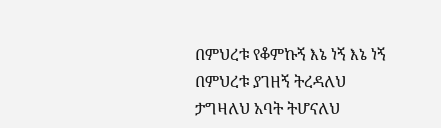በምህረቱ የቆምኩኝ እኔ ነኝ እኔ ነኝ በምህረቱ ያገዘኝ ትረዳለህ ታግዛለህ አባት ትሆናለህ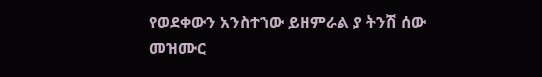የወደቀውን አንስተኀው ይዘምራል ያ ትንሽ ሰው መዝሙር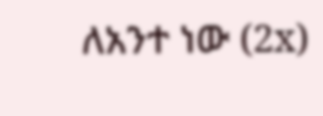ለአንተ ነው (2x)